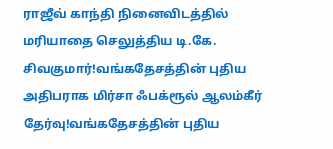ராஜீவ் காந்தி நினைவிடத்தில் மரியாதை செலுத்திய டி.கே. சிவகுமார்!வங்கதேசத்தின் புதிய அதிபராக மிர்சா ஃபக்ரூல் ஆலம்கீர் தேர்வு!வங்கதேசத்தின் புதிய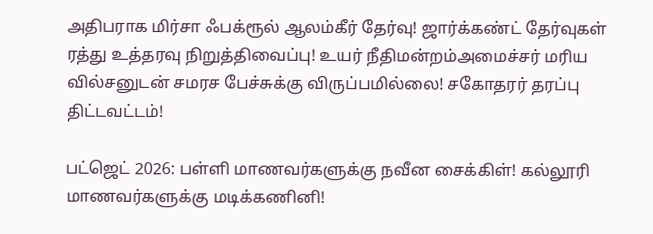அதிபராக மிர்சா ஃபக்ரூல் ஆலம்கீர் தேர்வு! ஜார்க்கண்ட் தேர்வுகள் ரத்து உத்தரவு நிறுத்திவைப்பு! உயர் நீதிமன்றம்அமைச்சர் மரிய வில்சனுடன் சமரச பேச்சுக்கு விருப்பமில்லை! சகோதரர் தரப்பு திட்டவட்டம்!

பட்ஜெட் 2026: பள்ளி மாணவர்களுக்கு நவீன சைக்கிள்! கல்லூரி மாணவர்களுக்கு மடிக்கணினி!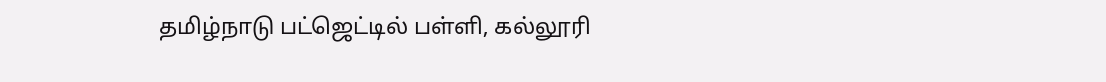தமிழ்நாடு பட்ஜெட்டில் பள்ளி, கல்லூரி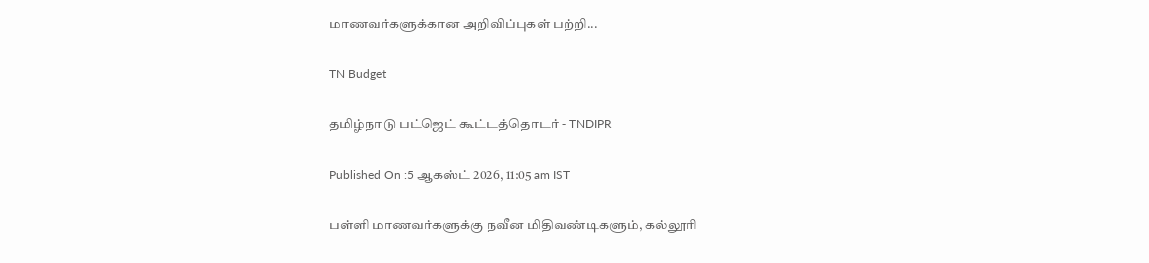மாணவர்களுக்கான அறிவிப்புகள் பற்றி...

TN Budget

தமிழ்நாடு பட்ஜெட் கூட்டத்தொடர் - TNDIPR

Published On :5 ஆகஸ்ட் 2026, 11:05 am IST

பள்ளி மாணவர்களுக்கு நவீன மிதிவண்டிகளும், கல்லூரி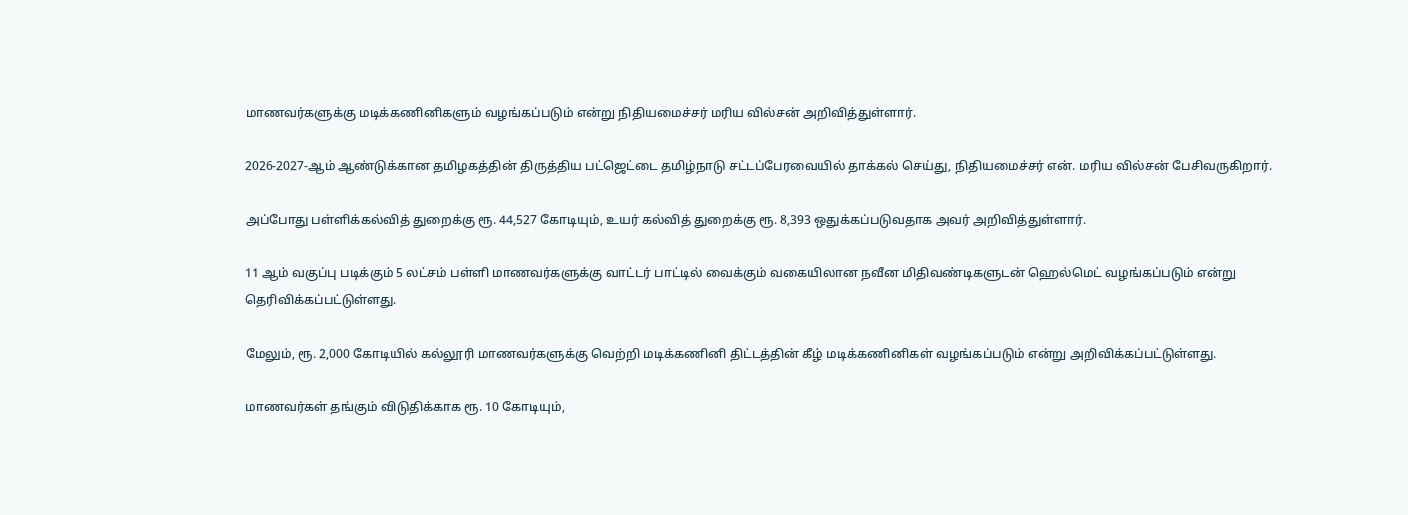மாணவர்களுக்கு மடிக்கணினிகளும் வழங்கப்படும் என்று நிதியமைச்சர் மரிய வில்சன் அறிவித்துள்ளார்.

2026-2027-ஆம் ஆண்டுக்கான தமிழகத்தின் திருத்திய பட்ஜெட்டை தமிழ்நாடு சட்டப்பேரவையில் தாக்கல் செய்து, நிதியமைச்சர் என். மரிய வில்சன் பேசிவருகிறார்.

அப்போது பள்ளிக்கல்வித் துறைக்கு ரூ. 44,527 கோடியும், உயர் கல்வித் துறைக்கு ரூ. 8,393 ஒதுக்கப்படுவதாக அவர் அறிவித்துள்ளார்.

11 ஆம் வகுப்பு படிக்கும் 5 லட்சம் பள்ளி மாணவர்களுக்கு வாட்டர் பாட்டில் வைக்கும் வகையிலான நவீன மிதிவண்டிகளுடன் ஹெல்மெட் வழங்கப்படும் என்று தெரிவிக்கப்பட்டுள்ளது.

மேலும், ரூ. 2,000 கோடியில் கல்லூரி மாணவர்களுக்கு வெற்றி மடிக்கணினி திட்டத்தின் கீழ் மடிக்கணினிகள் வழங்கப்படும் என்று அறிவிக்கப்பட்டுள்ளது.

மாணவர்கள் தங்கும் விடுதிக்காக ரூ. 10 கோடியும்,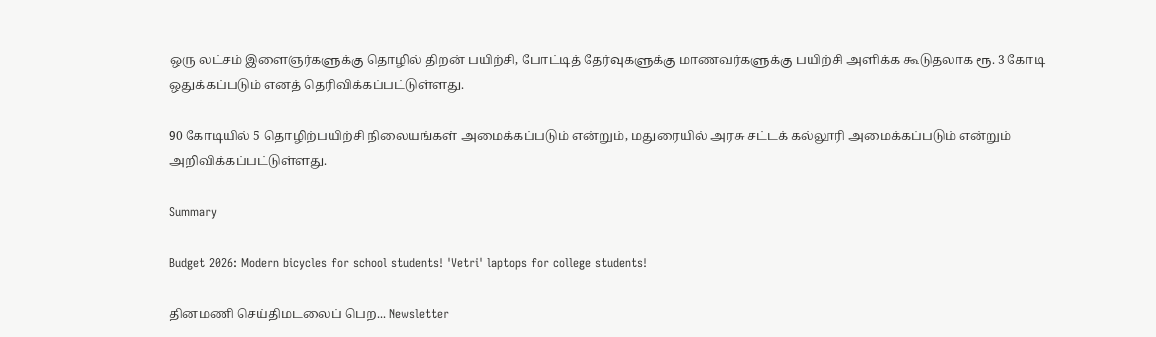ஒரு லட்சம் இளைஞர்களுக்கு தொழில் திறன் பயிற்சி, போட்டித் தேர்வுகளுக்கு மாணவர்களுக்கு பயிற்சி அளிக்க கூடுதலாக ரூ. 3 கோடி ஒதுக்கப்படும் எனத் தெரிவிக்கப்பட்டுள்ளது.

90 கோடியில் 5 தொழிற்பயிற்சி நிலையங்கள் அமைக்கப்படும் என்றும், மதுரையில் அரசு சட்டக் கல்லூரி அமைக்கப்படும் என்றும் அறிவிக்கப்பட்டுள்ளது.

Summary

Budget 2026: Modern bicycles for school students! 'Vetri' laptops for college students!

தினமணி செய்திமடலைப் பெற... Newsletter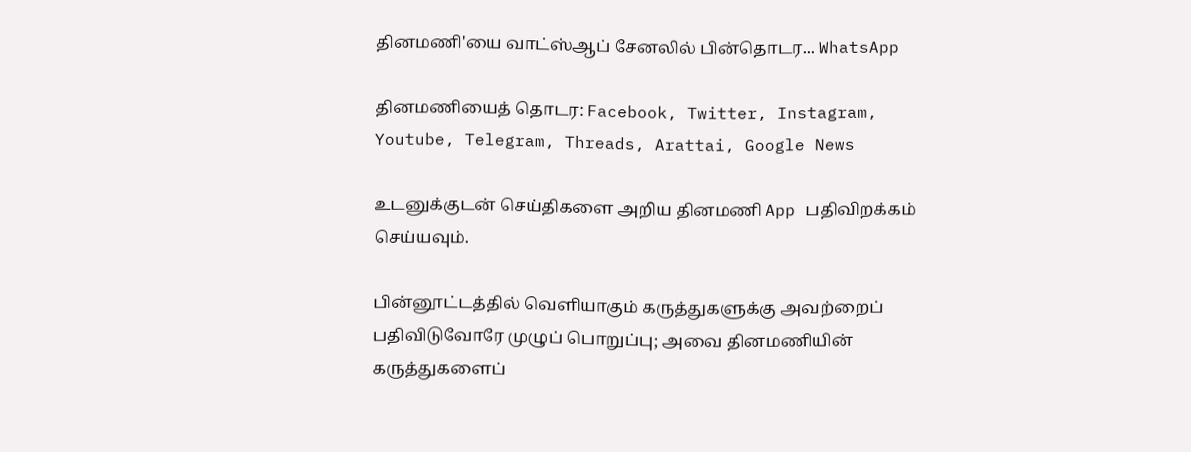தினமணி'யை வாட்ஸ்ஆப் சேனலில் பின்தொடர... WhatsApp

தினமணியைத் தொடர: Facebook, Twitter, Instagram, Youtube, Telegram, Threads, Arattai, Google News

உடனுக்குடன் செய்திகளை அறிய தினமணி App பதிவிறக்கம் செய்யவும்.

பின்னூட்டத்தில் வெளியாகும் கருத்துகளுக்கு அவற்றைப் பதிவிடுவோரே முழுப் பொறுப்பு; அவை தினமணியின் கருத்துகளைப்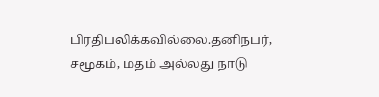பிரதிபலிக்கவில்லை.தனிநபர், சமூகம், மதம் அல்லது நாடு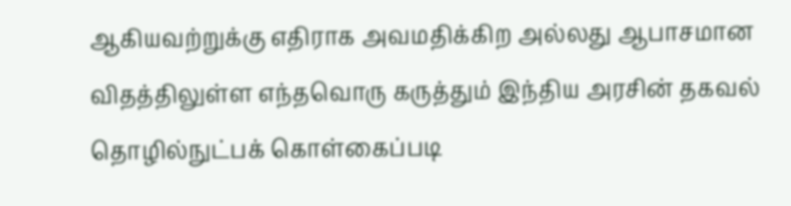ஆகியவற்றுக்கு எதிராக அவமதிக்கிற அல்லது ஆபாசமான விதத்திலுள்ள எந்தவொரு கருத்தும் இந்திய அரசின் தகவல் தொழில்நுட்பக் கொள்கைப்படி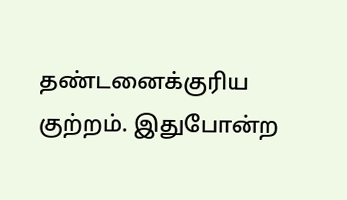தண்டனைக்குரிய குற்றம். இதுபோன்ற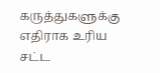கருத்துகளுக்கு எதிராக உரிய சட்ட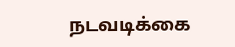நடவடிக்கை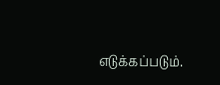எடுக்கப்படும்.